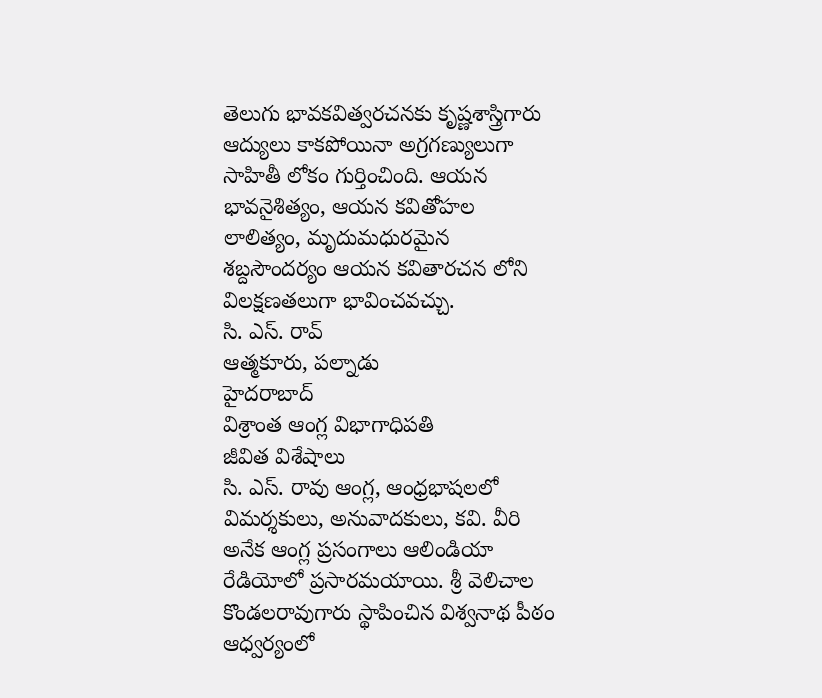తెలుగు భావకవిత్వరచనకు కృష్ణశాస్త్రిగారు ఆద్యులు కాకపోయినా అగ్రగణ్యులుగా సాహితీ లోకం గుర్తించింది. ఆయన భావనైశిత్యం, ఆయన కవితోహల లాలిత్యం, మృదుమధురమైన శబ్దసౌందర్యం ఆయన కవితారచన లోని విలక్షణతలుగా భావించవచ్చు.
సి. ఎస్. రావ్
ఆత్మకూరు, పల్నాడు
హైదరాబాద్
విశ్రాంత ఆంగ్ల విభాగాధిపతి
జీవిత విశేషాలు
సి. ఎస్. రావు ఆంగ్ల, ఆంధ్రభాషలలో విమర్శకులు, అనువాదకులు, కవి. వీరి అనేక ఆంగ్ల ప్రసంగాలు ఆలిండియా రేడియోలో ప్రసారమయాయి. శ్రీ వెలిచాల కొండలరావుగారు స్థాపించిన విశ్వనాథ పీఠం ఆధ్వర్యంలో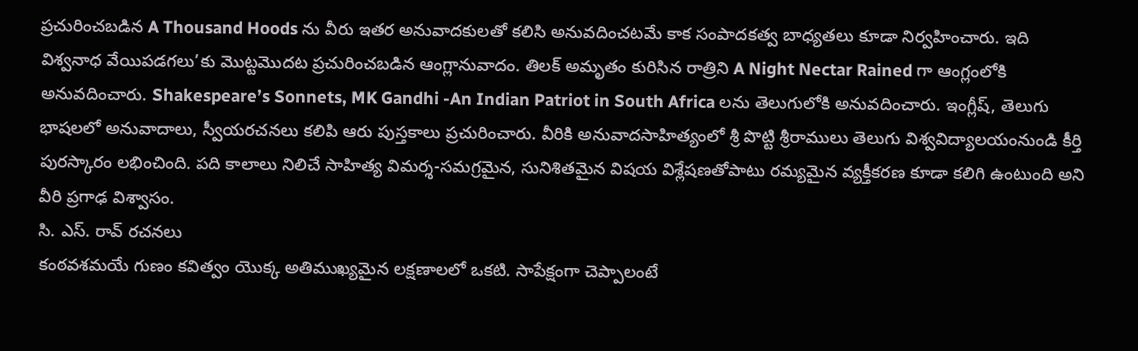ప్రచురించబడిన A Thousand Hoods ను వీరు ఇతర అనువాదకులతో కలిసి అనువదించటమే కాక సంపాదకత్వ బాధ్యతలు కూడా నిర్వహించారు. ఇది విశ్వనాధ వేయిపడగలు’కు మొట్టమొదట ప్రచురించబడిన ఆంగ్లానువాదం. తిలక్ అమృతం కురిసిన రాత్రిని A Night Nectar Rained గా ఆంగ్లంలోకి అనువదించారు. Shakespeare’s Sonnets, MK Gandhi -An Indian Patriot in South Africa లను తెలుగులోకి అనువదించారు. ఇంగ్లీష్, తెలుగు భాషలలో అనువాదాలు, స్వీయరచనలు కలిపి ఆరు పుస్తకాలు ప్రచురించారు. వీరికి అనువాదసాహిత్యంలో శ్రీ పొట్టి శ్రీరాములు తెలుగు విశ్వవిద్యాలయంనుండి కీర్తి పురస్కారం లభించింది. పది కాలాలు నిలిచే సాహిత్య విమర్శ-సమగ్రమైన, సునిశితమైన విషయ విశ్లేషణతోపాటు రమ్యమైన వ్యక్తీకరణ కూడా కలిగి ఉంటుంది అని వీరి ప్రగాఢ విశ్వాసం.
సి. ఎస్. రావ్ రచనలు
కంఠవశమయే గుణం కవిత్వం యొక్క అతిముఖ్యమైన లక్షణాలలో ఒకటి. సాపేక్షంగా చెప్పాలంటే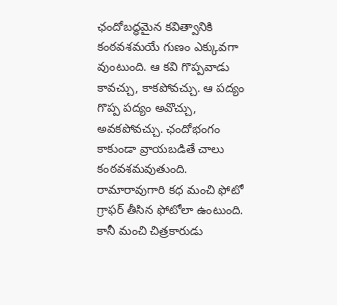ఛందోబద్ధమైన కవిత్వానికి కంఠవశమయే గుణం ఎక్కువగా వుంటుంది. ఆ కవి గొప్పవాడు కావచ్చు, కాకపోవచ్చు. ఆ పద్యం గొప్ప పద్యం అవొచ్చు, అవకపోవచ్చు. ఛందోభంగం కాకుండా వ్రాయబడితే చాలు కంఠవశమవుతుంది.
రామారావుగారి కధ మంచి ఫోటో గ్రాఫర్ తీసిన ఫోటోలా ఉంటుంది. కానీ మంచి చిత్రకారుడు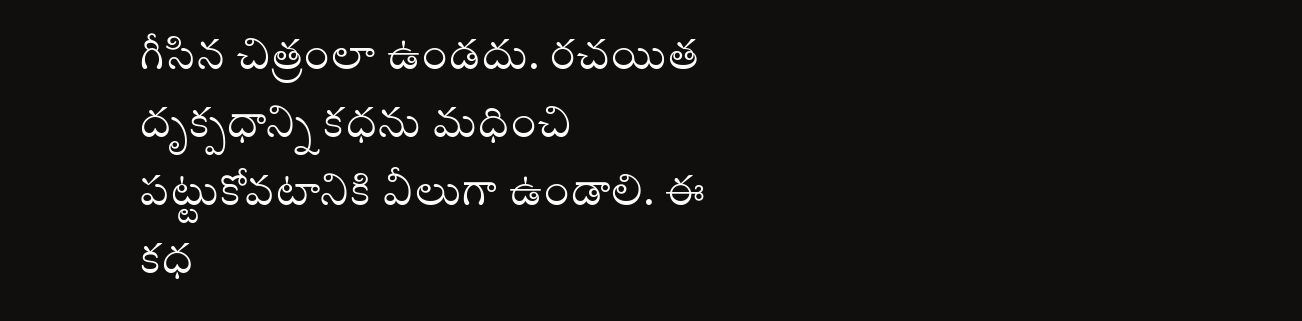గీసిన చిత్రంలా ఉండదు. రచయిత దృక్పధాన్ని కధను మధించి పట్టుకోవటానికి వీలుగా ఉండాలి. ఈ కధ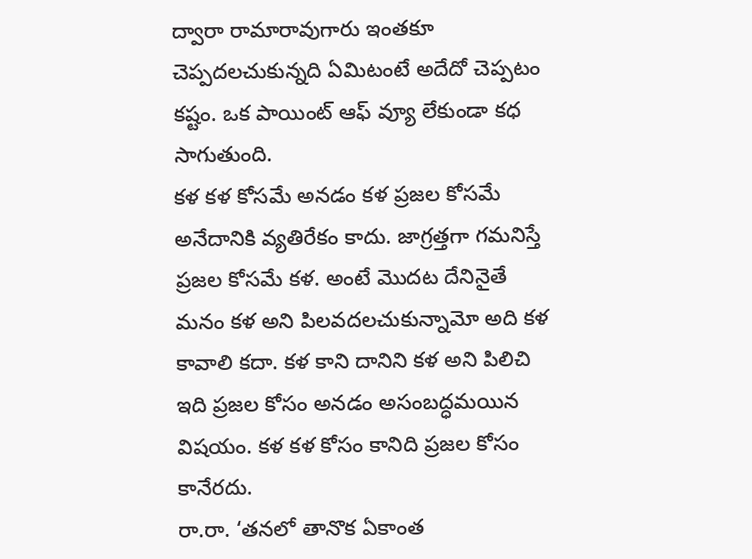ద్వారా రామారావుగారు ఇంతకూ చెప్పదలచుకున్నది ఏమిటంటే అదేదో చెప్పటం కష్టం. ఒక పాయింట్ ఆఫ్ వ్యూ లేకుండా కధ సాగుతుంది.
కళ కళ కోసమే అనడం కళ ప్రజల కోసమే అనేదానికి వ్యతిరేకం కాదు. జాగ్రత్తగా గమనిస్తే ప్రజల కోసమే కళ. అంటే మొదట దేనినైతే మనం కళ అని పిలవదలచుకున్నామో అది కళ కావాలి కదా. కళ కాని దానిని కళ అని పిలిచి ఇది ప్రజల కోసం అనడం అసంబద్ధమయిన విషయం. కళ కళ కోసం కానిది ప్రజల కోసం కానేరదు.
రా.రా. ‘తనలో తానొక ఏకాంత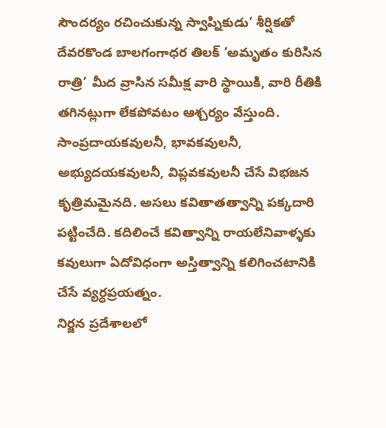సౌందర్యం రచించుకున్న స్వాప్నికుడు’ శీర్షికతో దేవరకొండ బాలగంగాధర తిలక్ ‘అమృతం కురిసిన రాత్రి’ మీద వ్రాసిన సమీక్ష వారి స్థాయికి, వారి రీతికి తగినట్లుగా లేకపోవటం ఆశ్చర్యం వేస్తుంది.
సాంప్రదాయకవులనీ, భావకవులనీ, అభ్యుదయకవులనీ, విప్లవకవులనీ చేసే విభజన కృత్రిమమైనది. అసలు కవితాతత్వాన్ని పక్కదారి పట్టించేది. కదిలించే కవిత్వాన్ని రాయలేనివాళ్ళకు కవులుగా ఏదోవిధంగా అస్తిత్వాన్ని కలిగించటానికి చేసే వ్యర్ధప్రయత్నం.
నిర్జన ప్రదేశాలలో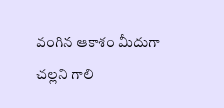వంగిన ఆకాశం మీదుగా
చల్లని గాలి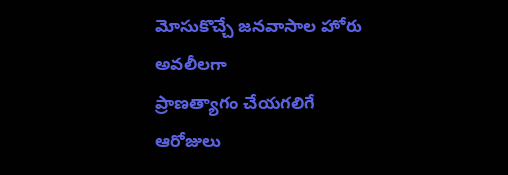మోసుకొచ్చే జనవాసాల హోరు
అవలీలగా
ప్రాణత్యాగం చేయగలిగే
ఆరోజులు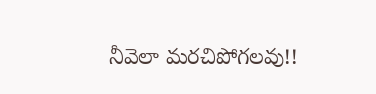నీవెలా మరచిపోగలవు!!